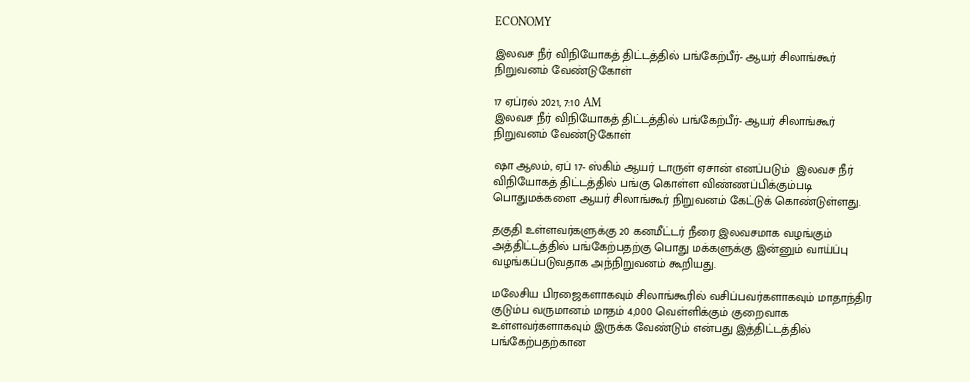ECONOMY

இலவச நீர் விநியோகத் திட்டத்தில் பங்கேற்பீர்- ஆயர் சிலாங்கூர் நிறுவனம் வேண்டுகோள்

17 ஏப்ரல் 2021, 7:10 AM
இலவச நீர் விநியோகத் திட்டத்தில் பங்கேற்பீர்- ஆயர் சிலாங்கூர் நிறுவனம் வேண்டுகோள்

ஷா ஆலம், ஏப் 17- ஸ்கிம் ஆயர் டாருள் ஏசான் எனப்படும்  இலவச நீர் விநியோகத் திட்டத்தில் பங்கு கொள்ள விண்ணப்பிக்கும்படி  பொதுமக்களை ஆயர் சிலாங்கூர் நிறுவனம் கேட்டுக் கொண்டுள்ளது.

தகுதி உள்ளவர்களுக்கு 20 கனமீட்டர் நீரை இலவசமாக வழங்கும் அத்திட்டத்தில் பங்கேற்பதற்கு பொது மக்களுக்கு இன்னும் வாய்ப்பு வழங்கப்படுவதாக அந்நிறுவனம் கூறியது.

மலேசிய பிரஜைகளாகவும் சிலாங்கூரில் வசிப்பவர்களாகவும் மாதாந்திர குடும்ப வருமானம் மாதம் 4,000 வெள்ளிக்கும் குறைவாக உள்ளவர்களாகவும் இருக்க வேண்டும் என்பது இத்திட்டத்தில் பங்கேற்பதற்கான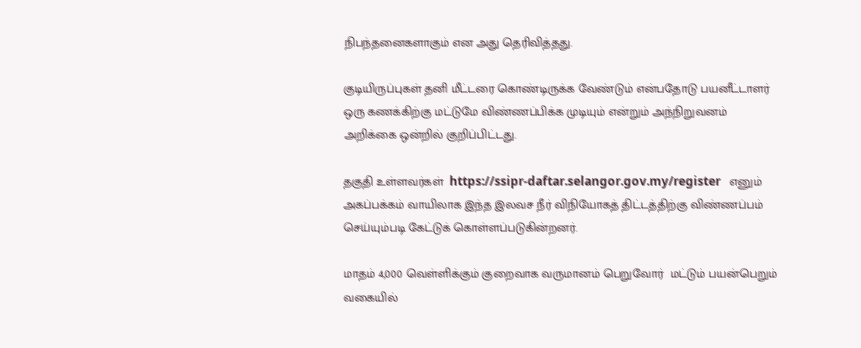நிபந்தனைகளாகும் என அது தெரிவித்தது.

குடியிருப்புகள் தனி மீட்டரை கொண்டிருக்க வேண்டும் என்பதோடு பயனீட்டாளர் ஒரு கணக்கிற்கு மட்டுமே விண்ணப்பிக்க முடியும் என்றும் அந்நிறுவனம்  அறிக்கை ஒன்றில் குறிப்பிட்டது.

தகுதி உள்ளவர்கள்  https://ssipr-daftar.selangor.gov.my/register   எனும் அகப்பக்கம் வாயிலாக இந்த இலவச நீர் விநியோகத் திட்டத்திற்கு விண்ணப்பம் செய்யும்படி கேட்டுக் கொள்ளப்படுகின்றனர்.

மாதம் 4,000 வெள்ளிக்கும் குறைவாக வருமானம் பெறுவோர்  மட்டும் பயன்பெறும் வகையில்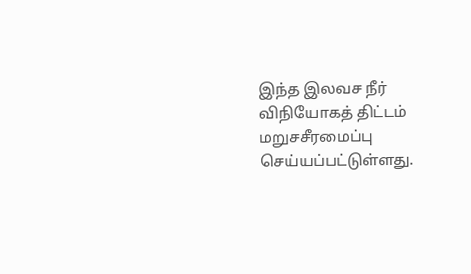இந்த இலவச நீர் விநியோகத் திட்டம் மறுசசீரமைப்பு செய்யப்பட்டுள்ளது.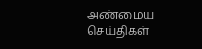அண்மைய செய்திகள்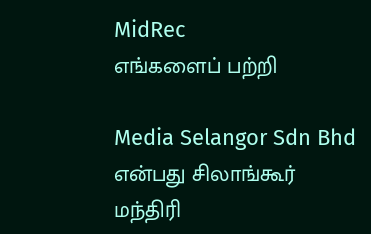MidRec
எங்களைப் பற்றி

Media Selangor Sdn Bhd என்பது சிலாங்கூர் மந்திரி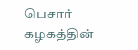பெசார் கழகத்தின்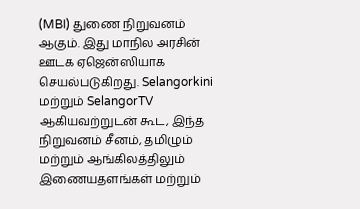(MBI) துணை நிறுவனம் ஆகும். இது மாநில அரசின் ஊடக ஏஜென்ஸியாக செயல்படுகிறது. Selangorkini மற்றும் SelangorTV ஆகியவற்றுடன் கூட, இந்த நிறுவனம் சீனம், தமிழும் மற்றும் ஆங்கிலத்திலும் இணையதளங்கள் மற்றும்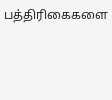பத்திரிகைகளை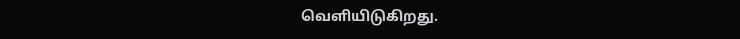வெளியிடுகிறது.